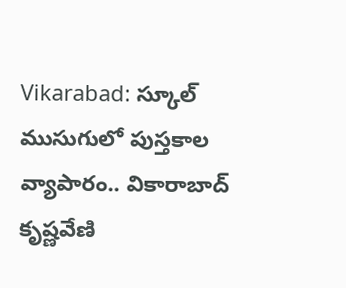Vikarabad: స్కూల్ ముసుగులో పుస్తకాల వ్యాపారం.. వికారాబాద్ కృష్ణవేణి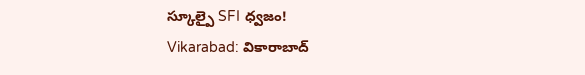స్కూల్పై SFI ధ్వజం!
Vikarabad: వికారాబాద్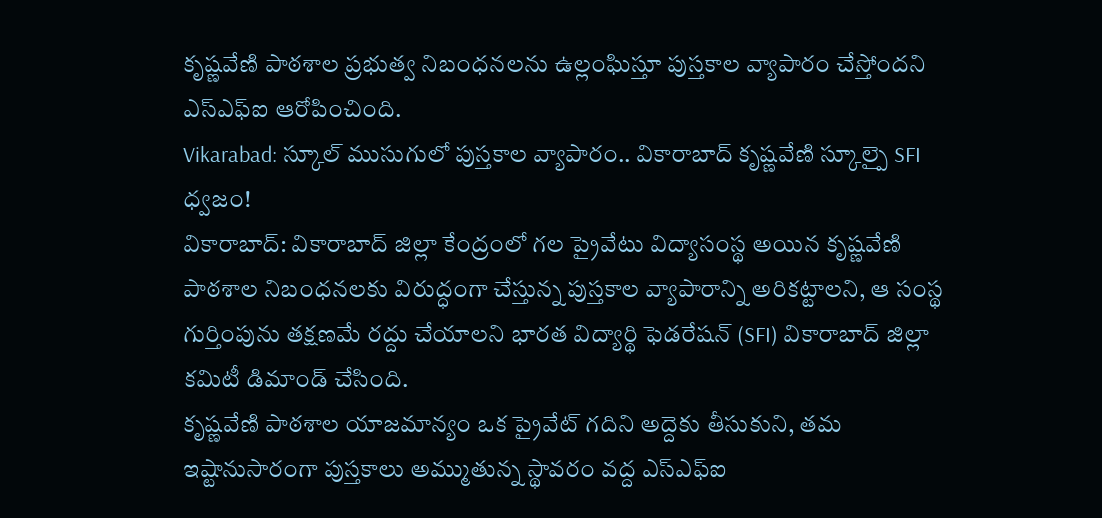కృష్ణవేణి పాఠశాల ప్రభుత్వ నిబంధనలను ఉల్లంఘిస్తూ పుస్తకాల వ్యాపారం చేస్తోందని ఎస్ఎఫ్ఐ ఆరోపించింది.
Vikarabad: స్కూల్ ముసుగులో పుస్తకాల వ్యాపారం.. వికారాబాద్ కృష్ణవేణి స్కూల్పై SFI ధ్వజం!
వికారాబాద్: వికారాబాద్ జిల్లా కేంద్రంలో గల ప్రైవేటు విద్యాసంస్థ అయిన కృష్ణవేణి పాఠశాల నిబంధనలకు విరుద్ధంగా చేస్తున్న పుస్తకాల వ్యాపారాన్ని అరికట్టాలని, ఆ సంస్థ గుర్తింపును తక్షణమే రద్దు చేయాలని భారత విద్యార్థి ఫెడరేషన్ (SFI) వికారాబాద్ జిల్లా కమిటీ డిమాండ్ చేసింది.
కృష్ణవేణి పాఠశాల యాజమాన్యం ఒక ప్రైవేట్ గదిని అద్దెకు తీసుకుని, తమ ఇష్టానుసారంగా పుస్తకాలు అమ్ముతున్న స్థావరం వద్ద ఎస్ఎఫ్ఐ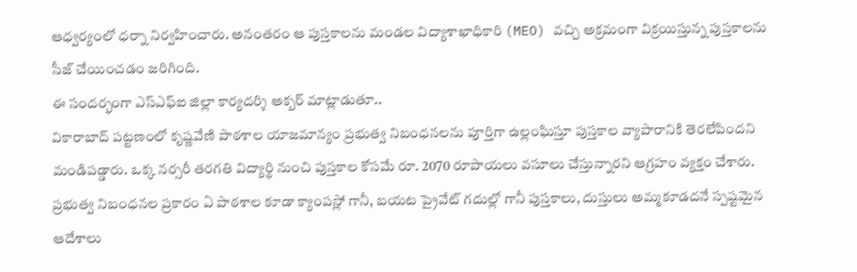ఆధ్వర్యంలో ధర్నా నిర్వహించారు. అనంతరం ఆ పుస్తకాలను మండల విద్యాశాఖాధికారి (MEO) వచ్చి అక్రమంగా విక్రయిస్తున్న పుస్తకాలను సీజ్ చేయించడం జరిగింది.
ఈ సందర్భంగా ఎస్ఎఫ్ఐ జిల్లా కార్యదర్శి అక్బర్ మాట్లాడుతూ..
వికారాబాద్ పట్టణంలో కృష్ణవేణి పాఠశాల యాజమాన్యం ప్రభుత్వ నిబంధనలను పూర్తిగా ఉల్లంఘిస్తూ పుస్తకాల వ్యాపారానికి తెరలేపిందని మండిపడ్డారు. ఒక్క నర్సరీ తరగతి విద్యార్థి నుంచి పుస్తకాల కోసమే రూ. 2070 రూపాయలు వసూలు చేస్తున్నారని ఆగ్రహం వ్యక్తం చేశారు.
ప్రభుత్వ నిబంధనల ప్రకారం ఏ పాఠశాల కూడా క్యాంపస్లో గానీ, బయట ప్రైవేట్ గదుల్లో గానీ పుస్తకాలు, దుస్తులు అమ్మకూడదనే స్పష్టమైన ఆదేశాలు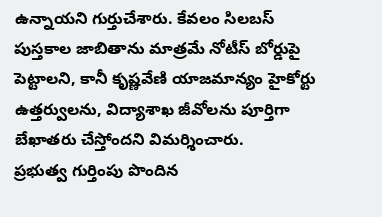ఉన్నాయని గుర్తుచేశారు. కేవలం సిలబస్ పుస్తకాల జాబితాను మాత్రమే నోటీస్ బోర్డుపై పెట్టాలని, కానీ కృష్ణవేణి యాజమాన్యం హైకోర్టు ఉత్తర్వులను, విద్యాశాఖ జీవోలను పూర్తిగా బేఖాతరు చేస్తోందని విమర్శించారు.
ప్రభుత్వ గుర్తింపు పొందిన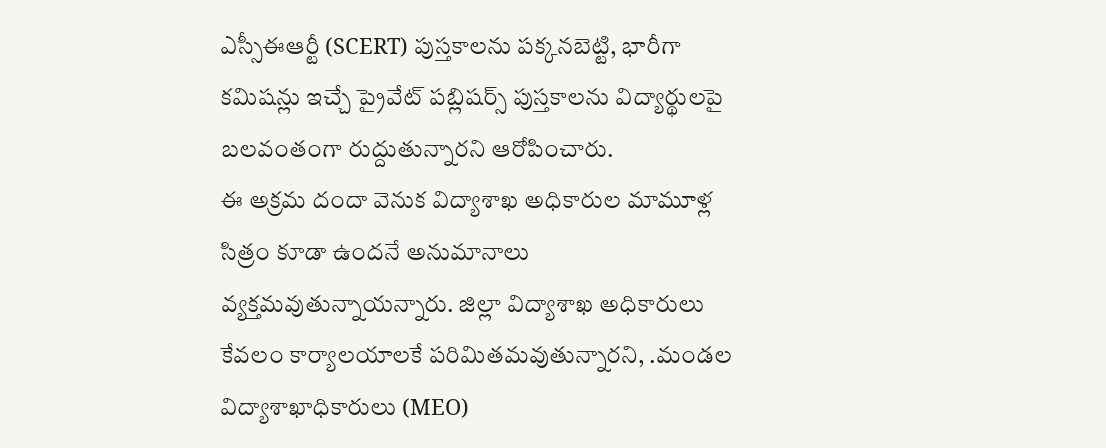ఎస్సీఈఆర్టీ (SCERT) పుస్తకాలను పక్కనబెట్టి, భారీగా కమిషన్లు ఇచ్చే ప్రైవేట్ పబ్లిషర్స్ పుస్తకాలను విద్యార్థులపై బలవంతంగా రుద్దుతున్నారని ఆరోపించారు.
ఈ అక్రమ దందా వెనుక విద్యాశాఖ అధికారుల మామూళ్ల సిత్రం కూడా ఉందనే అనుమానాలు వ్యక్తమవుతున్నాయన్నారు. జిల్లా విద్యాశాఖ అధికారులు కేవలం కార్యాలయాలకే పరిమితమవుతున్నారని, .మండల విద్యాశాఖాధికారులు (MEO)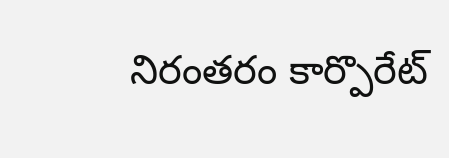నిరంతరం కార్పొరేట్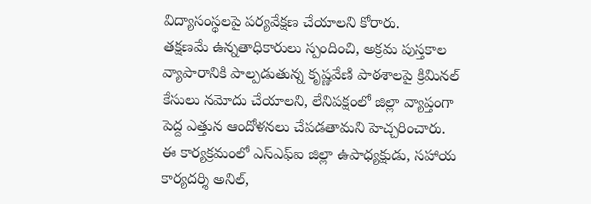విద్యాసంస్థలపై పర్యవేక్షణ చేయాలని కోరారు.
తక్షణమే ఉన్నతాధికారులు స్పందించి, అక్రమ పుస్తకాల వ్యాపారానికి పాల్పడుతున్న కృష్ణవేణి పాఠశాలపై క్రిమినల్ కేసులు నమోదు చేయాలని, లేనిపక్షంలో జిల్లా వ్యాప్తంగా పెద్ద ఎత్తున ఆందోళనలు చేపడతామని హెచ్చరించారు.
ఈ కార్యక్రమంలో ఎస్ఎఫ్ఐ జిల్లా ఉపాధ్యక్షుడు, సహాయ కార్యదర్శి అనిల్,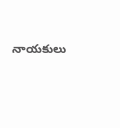నాయకులు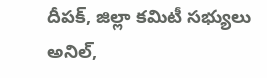దీపక్, జిల్లా కమిటీ సభ్యులు అనిల్,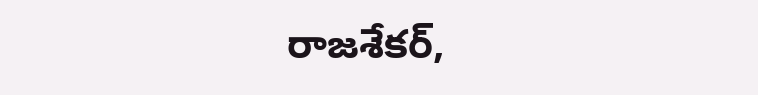రాజశేకర్,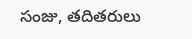సంజు, తదితరులు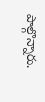పాల్గొన్నారు.